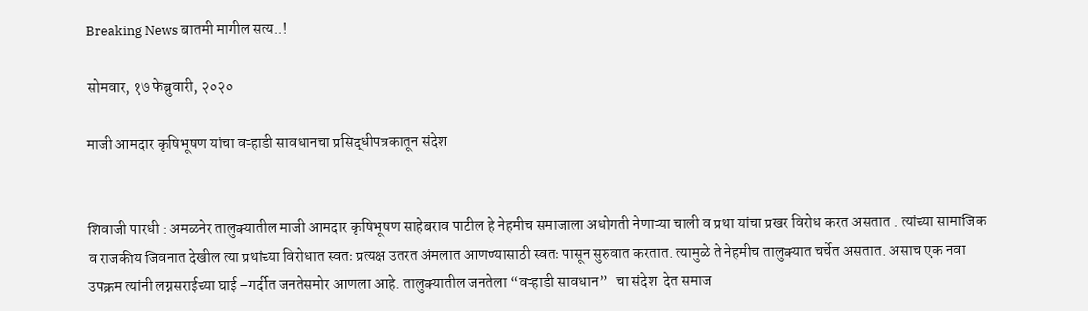Breaking News बातमी मागील सत्य..!

सोमवार, १७ फेब्रुवारी, २०२०

माजी आमदार कृषिभूषण यांचा वऱ्हाडी सावधानचा प्रसिद्धीपत्रकातून संदेश


शिवाजी पारधी : अमळनेर तालुक्यातील माजी आमदार कृषिभूषण साहेबराव पाटील हे नेहमीच समाजाला अधोगती नेणाऱ्या चाली व प्रथा यांचा प्रखर विरोध करत असतात . त्यांच्या सामाजिक व राजकीय जिवनात देखील त्या प्रथांच्या विरोधात स्वतः प्रत्यक्ष उतरत अंमलात आणण्यासाठी स्वतः पासून सुरुवात करतात. त्यामुळे ते नेहमीच तालुक्यात चर्चेत असतात. असाच एक नवा उपक्रम त्यांनी लग्नसराईच्या घाई –गर्दीत जनतेसमोर आणला आहे. तालुक्यातील जनतेला “वऱ्हाडी सावधान”   चा संदेश  देत समाज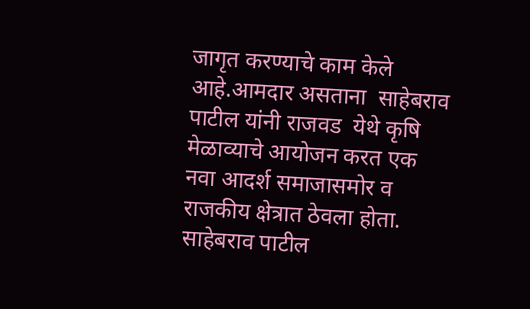जागृत करण्याचे काम केले आहे.आमदार असताना  साहेबराव पाटील यांनी राजवड  येथे कृषि मेळाव्याचे आयोजन करत एक नवा आदर्श समाजासमोर व राजकीय क्षेत्रात ठेवला होता.
साहेबराव पाटील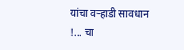यांचा वऱ्हाडी सावधान !... चा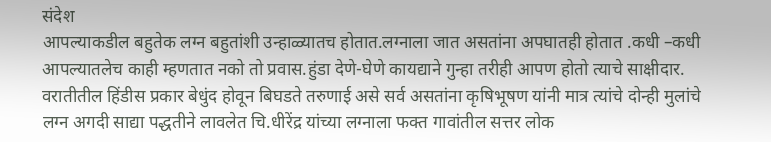संदेश
आपल्याकडील बहुतेक लग्न बहुतांशी उन्हाळ्यातच होतात.लग्नाला जात असतांना अपघातही होतात .कधी –कधी आपल्यातलेच काही म्हणतात नको तो प्रवास.हुंडा देणे-घेणे कायद्याने गुन्हा तरीही आपण होतो त्याचे साक्षीदार. वरातीतील हिंडीस प्रकार बेधुंद होवून बिघडते तरुणाई असे सर्व असतांना कृषिभूषण यांनी मात्र त्यांचे दोन्ही मुलांचे लग्न अगदी साद्या पद्धतीने लावलेत चि.धीरेंद्र यांच्या लग्नाला फक्त गावांतील सत्तर लोक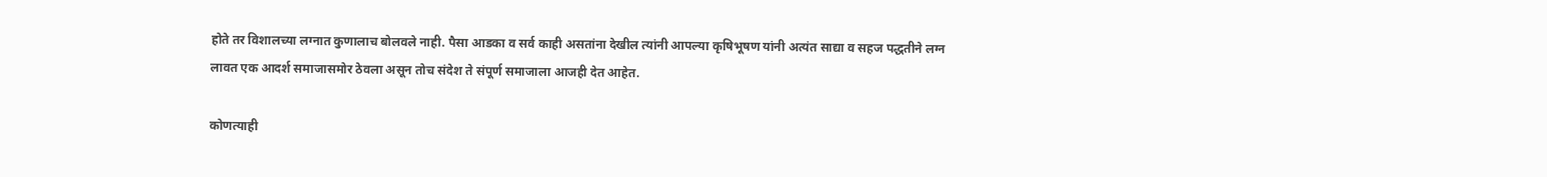होते तर विशालच्या लग्नात कुणालाच बोलवले नाही. पैसा आडका व सर्व काही असतांना देखील त्यांनी आपल्या कृषिभूषण यांनी अत्यंत साद्या व सहज पद्धतीने लग्न लावत एक आदर्श समाजासमोर ठेवला असून तोच संदेश ते संपूर्ण समाजाला आजही देत आहेत.

कोणत्याही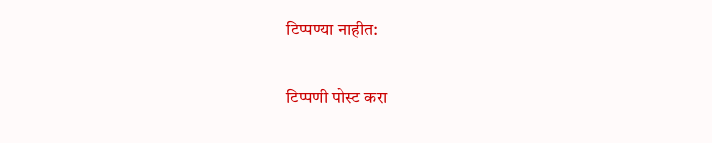टिप्पण्‍या नाहीत:

टिप्पणी पोस्ट करा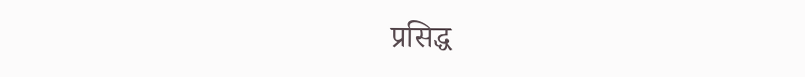प्रसिद्ध